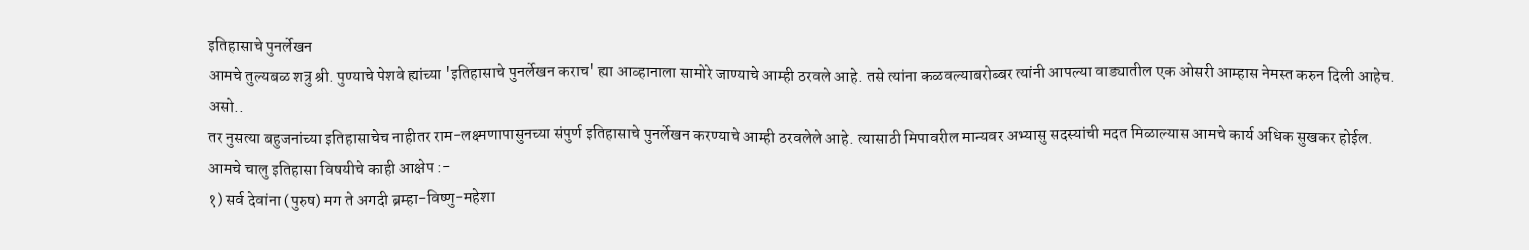इतिहासाचे पुनर्लेखन
आमचे तुल्यबळ शत्रु श्री. पुण्याचे पेशवे ह्यांच्या 'इतिहासाचे पुनर्लेखन कराच' ह्या आव्हानाला सामोरे जाण्याचे आम्ही ठरवले आहे. तसे त्यांना कळवल्याबरोब्बर त्यांनी आपल्या वाड्यातील एक ओसरी आम्हास नेमस्त करुन दिली आहेच.
असो..
तर नुसत्या बहुजनांच्या इतिहासाचेच नाहीतर राम-लक्ष्मणापासुनच्या संपुर्ण इतिहासाचे पुनर्लेखन करण्याचे आम्ही ठरवलेले आहे. त्यासाठी मिपावरील मान्यवर अभ्यासु सदस्यांची मदत मिळाल्यास आमचे कार्य अधिक सुखकर होईल.
आमचे चालु इतिहासा विषयीचे काही आक्षेप :-
१) सर्व देवांना (पुरुष) मग ते अगदी ब्रम्हा-विष्णु-महेशा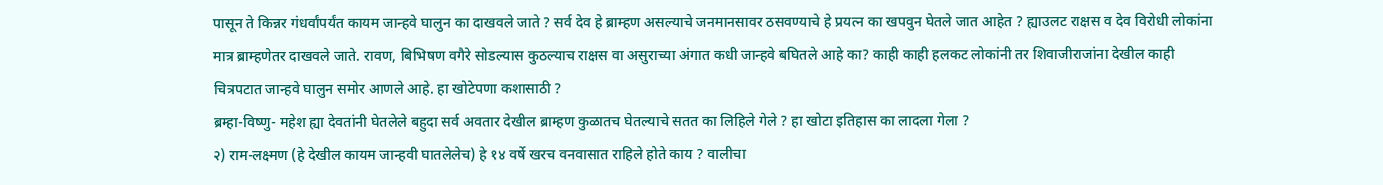पासून ते किन्नर गंधर्वांपर्यंत कायम जान्हवे घालुन का दाखवले जाते ? सर्व देव हे ब्राम्हण असल्याचे जनमानसावर ठसवण्याचे हे प्रयत्न का खपवुन घेतले जात आहेत ? ह्याउलट राक्षस व देव विरोधी लोकांना मात्र ब्राम्हणेतर दाखवले जाते. रावण, बिभिषण वगैरे सोडल्यास कुठल्याच राक्षस वा असुराच्या अंगात कधी जान्हवे बघितले आहे का? काही काही हलकट लोकांनी तर शिवाजीराजांना देखील काही चित्रपटात जान्हवे घालुन समोर आणले आहे. हा खोटेपणा कशासाठी ?
ब्रम्हा-विष्णु- महेश ह्या देवतांनी घेतलेले बहुदा सर्व अवतार देखील ब्राम्हण कुळातच घेतल्याचे सतत का लिहिले गेले ? हा खोटा इतिहास का लादला गेला ?
२) राम-लक्ष्मण (हे देखील कायम जान्हवी घातलेलेच) हे १४ वर्षे खरच वनवासात राहिले होते काय ? वालीचा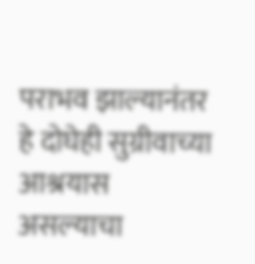पराभव झाल्यानंतर हे दोघेही सुग्रीवाच्या आश्रयास असल्याचा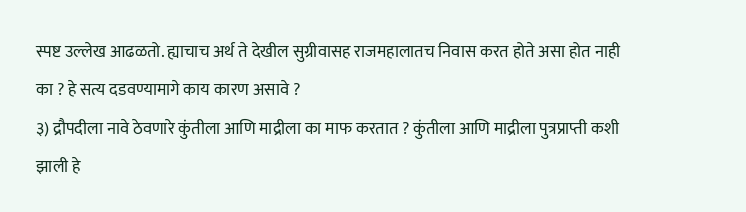स्पष्ट उल्लेख आढळतो. ह्याचाच अर्थ ते देखील सुग्रीवासह राजमहालातच निवास करत होते असा होत नाही का ? हे सत्य दडवण्यामागे काय कारण असावे ?
३) द्रौपदीला नावे ठेवणारे कुंतीला आणि माद्रीला का माफ करतात ? कुंतीला आणि माद्रीला पुत्रप्राप्ती कशी झाली हे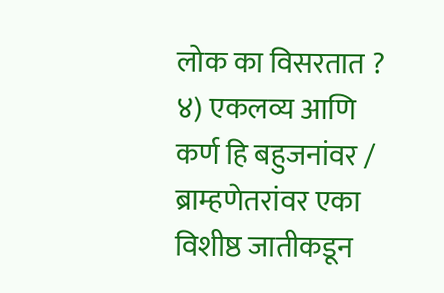लोक का विसरतात ?
४) एकलव्य आणि कर्ण हि बहुजनांवर / ब्राम्हणेतरांवर एका विशीष्ठ जातीकडून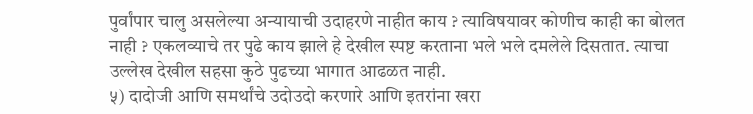पुर्वांपार चालु असलेल्या अन्यायाची उदाहरणे नाहीत काय ? त्याविषयावर कोणीच काही का बोलत नाही ? एकलव्याचे तर पुढे काय झाले हे देखील स्पष्ट करताना भले भले दमलेले दिसतात. त्याचा उल्लेख देखील सहसा कुठे पुढच्या भागात आढळत नाही.
५) दादोजी आणि समर्थांचे उदोउदो करणारे आणि इतरांना खरा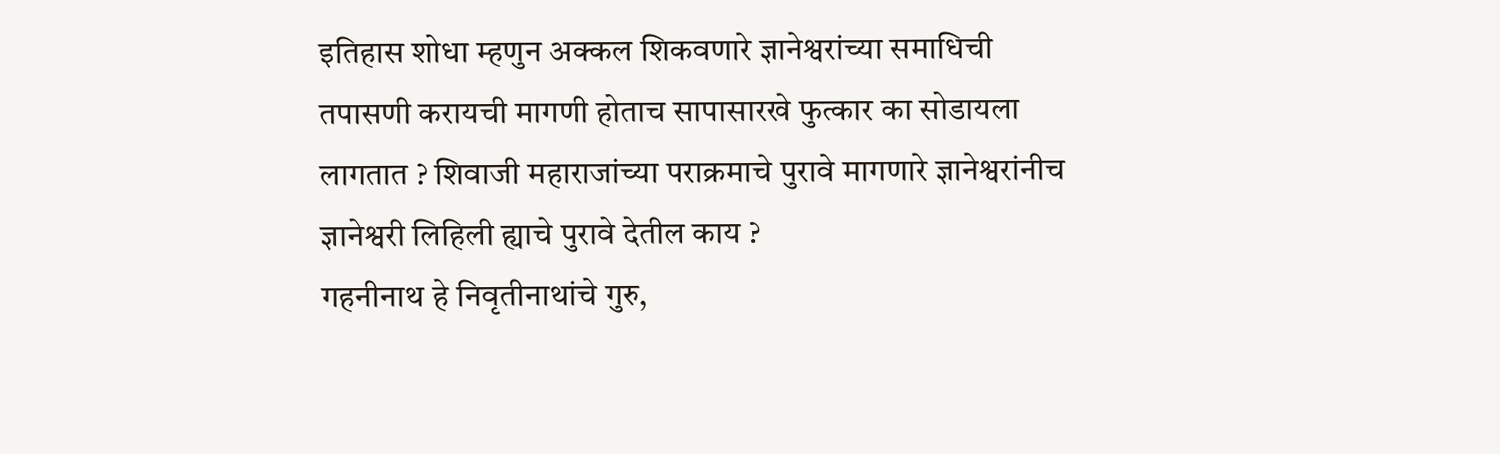इतिहास शोधा म्हणुन अक्कल शिकवणारे ज्ञानेश्वरांच्या समाधिची तपासणी करायची मागणी होताच सापासारखे फुत्कार का सोडायला लागतात ? शिवाजी महाराजांच्या पराक्रमाचे पुरावे मागणारे ज्ञानेश्वरांनीच ज्ञानेश्वरी लिहिली ह्याचे पुरावे देतील काय ?
गहनीनाथ हे निवृतीनाथांचे गुरु,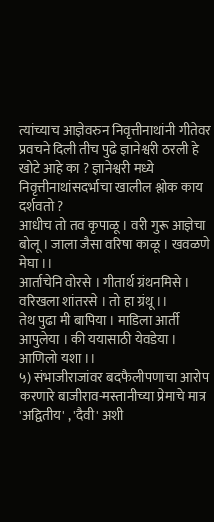त्यांच्याच आज्ञेवरुन निवृत्तीनाथांनी गीतेवर प्रवचने दिली तीच पुढे ज्ञानेश्वरी ठरली हे खोटे आहे का ? ज्ञानेश्वरी मध्ये निवृत्तीनाथांसदर्भाचा खालील श्लोक काय दर्शवतो ?
आधीच तो तव कृपाळू । वरी गुरू आज्ञेचा बोलू । जाला जैसा वरिषा काळू । खवळणे मेघा ।।
आर्ताचेनि वोरसे । गीतार्थ ग्रंथनमिसे । वरिखला शांतरसे । तो हा ग्रंथू ।।
तेथ पुढा मी बापिया । माडिला आर्ती आपुलेया । की ययासाठी येवडेया । आणिलो यशा ।।
५) संभाजीराजांवर बदफैलीपणाचा आरोप करणारे बाजीराव-मस्तानीच्या प्रेमाचे मात्र 'अद्वितीय' , 'दैवी' अशी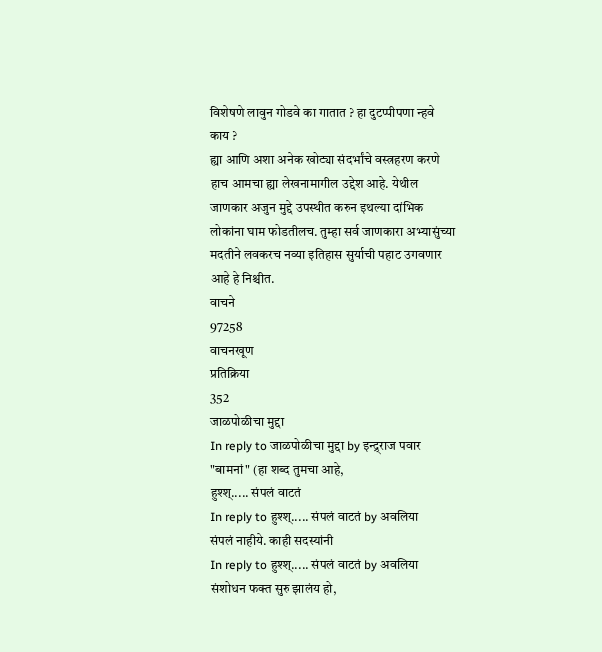विशेषणे लावुन गोडवे का गातात ? हा दुटप्पीपणा न्हवे काय ?
ह्या आणि अशा अनेक खोट्या संदर्भांचे वस्त्रहरण करणे हाच आमचा ह्या लेखनामागील उद्देश आहे. येथील जाणकार अजुन मुद्दे उपस्थीत करुन इथल्या दांभिक लोकांना घाम फोडतीलच. तुम्हा सर्व जाणकारा अभ्यासुंच्या मदतीने लवकरच नव्या इतिहास सुर्याची पहाट उगवणार आहे हे निश्चीत.
वाचने
97258
वाचनखूण
प्रतिक्रिया
352
जाळपोळीचा मुद्दा
In reply to जाळपोळीचा मुद्दा by इन्द्र्राज पवार
"बामनां" (हा शब्द तुमचा आहे,
हुश्श्..... संपलं वाटतं
In reply to हुश्श्..... संपलं वाटतं by अवलिया
संपलं नाहीये. काही सदस्यांनी
In reply to हुश्श्..... संपलं वाटतं by अवलिया
संशोधन फक्त सुरु झालंय हो,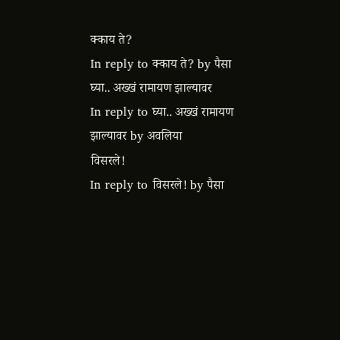क्काय ते?
In reply to क्काय ते? by पैसा
घ्या.. अख्खं रामायण झाल्यावर
In reply to घ्या.. अख्खं रामायण झाल्यावर by अवलिया
विसरले!
In reply to विसरले! by पैसा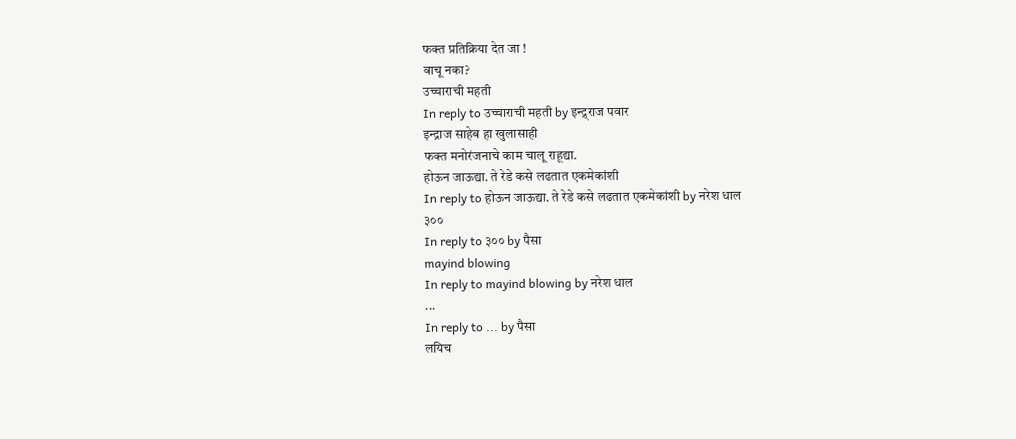फक्त प्रतिक्रिया देत जा !
वाचू नका?
उच्चाराची महती
In reply to उच्चाराची महती by इन्द्र्राज पवार
इन्द्राज साहेब हा खुलासाही
फक्त मनोरंजनाचे काम चालू राहूद्या.
होऊन जाऊद्या. ते रेडे कसे लढतात एकमेकांशी
In reply to होऊन जाऊद्या. ते रेडे कसे लढतात एकमेकांशी by नरेश धाल
३००
In reply to ३०० by पैसा
mayind blowing
In reply to mayind blowing by नरेश धाल
...
In reply to ... by पैसा
लयिच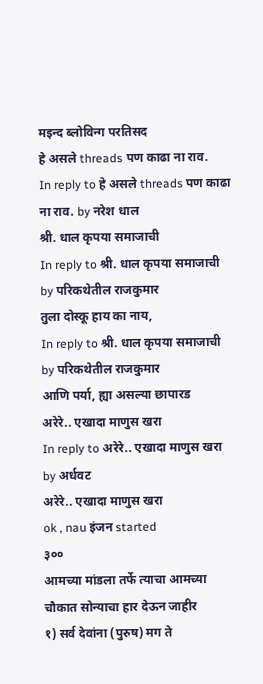मइन्द ब्लोविन्ग परतिसद
हे असले threads पण काढा ना राव.
In reply to हे असले threads पण काढा ना राव. by नरेश धाल
श्री. धाल कृपया समाजाची
In reply to श्री. धाल कृपया समाजाची by परिकथेतील राजकुमार
तुला दोस्कू हाय का नाय,
In reply to श्री. धाल कृपया समाजाची by परिकथेतील राजकुमार
आणि पर्या, ह्या असल्या छापारड
अरेरे.. एखादा माणुस खरा
In reply to अरेरे.. एखादा माणुस खरा by अर्धवट
अरेरे.. एखादा माणुस खरा
ok , nau इंजन started
३००
आमच्या मांडला तर्फे त्याचा आमच्या चौकात सोन्याचा हार देऊन जाहीर
१) सर्व देवांना (पुरुष) मग ते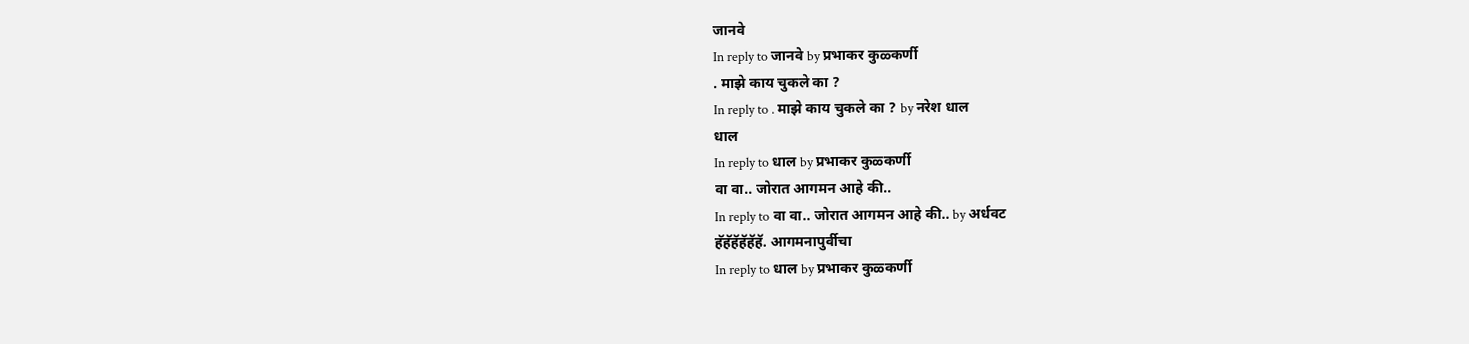जानवे
In reply to जानवे by प्रभाकर कुळ्कर्णी
. माझे काय चुकले का ?
In reply to . माझे काय चुकले का ? by नरेश धाल
धाल
In reply to धाल by प्रभाकर कुळ्कर्णी
वा वा.. जोरात आगमन आहे की..
In reply to वा वा.. जोरात आगमन आहे की.. by अर्धवट
हॅहॅहॅहॅहॅहॅ. आगमनापुर्वीचा
In reply to धाल by प्रभाकर कुळ्कर्णी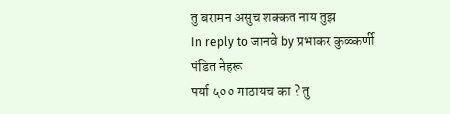तु बरामन असुच शक्कत नाय तुझ
In reply to जानवे by प्रभाकर कुळ्कर्णी
पंडित नेहरू
पर्या ५०० गाठायच का ? तु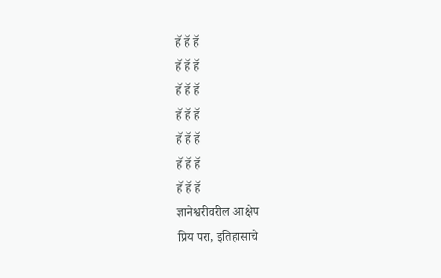हॅ हॅ हॅ
हॅ हॅ हॅ
हॅ हॅ हॅ
हॅ हॅ हॅ
हॅ हॅ हॅ
हॅ हॅ हॅ
हॅ हॅ हॅ
ज्ञानेश्वरीवरील आक्षेप
प्रिय परा, इतिहासाचे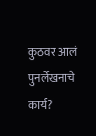कुठवर आलं पुनर्लेखनाचे कार्य?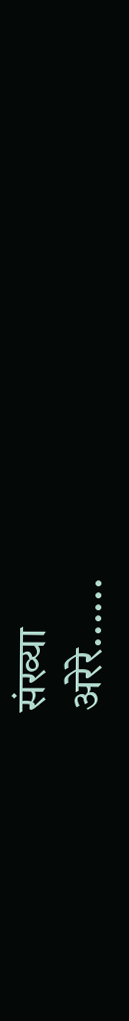संख्या
अरेरे......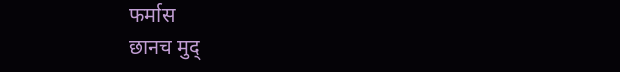फर्मास
छानच मुद्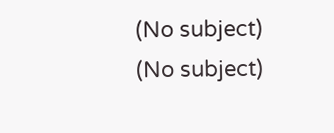(No subject)
(No subject)